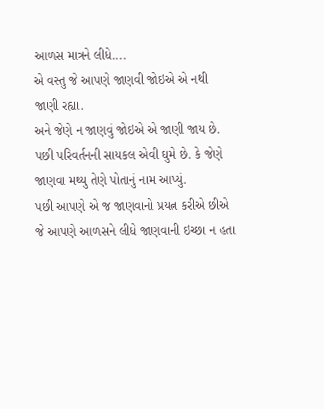આળસ માત્રને લીધે....
એ વસ્તુ જે આપણે જાણવી જોઇએ એ નથી જાણી રહ્યા.
અને જેણે ન જાણવું જોઇએ એ જાણી જાય છે.
પછી પરિવર્તનની સાયકલ એવી ઘુમે છે. કે જેણે જાણવા મથ્યુ તેણે પોતાનું નામ આપ્યું.
પછી આપણે એ જ જાણવાનો પ્રયત્ન કરીએ છીએ જે આપણે આળસને લીધે જાણવાની ઇચ્છા ન હતા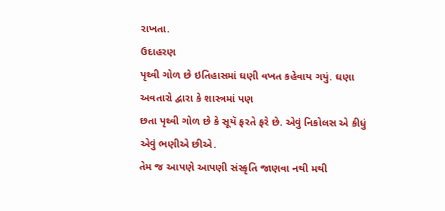રાખતા.
ઉદાહરણ
પૃથ્વી ગોળ છે ઇતિહાસમાં ઘણી વખત કહેવાય ગયું. ઘણા અવતારો દ્વારા કે શાસ્ત્રમાં પણ
છતા પૃથ્વી ગોળ છે કે સૂયૅ ફરતે ફરે છે. એવું નિકોલસ એ કીધું એવું ભણીએ છીએ.
તેમ જ આપણે આપણી સંસ્કૃતિ જાણવા નથી મથી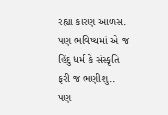રહ્યા કારણ આળસ.
પણ ભવિષ્યમાં એ જ હિંદુ ધર્મ કે સંસ્કૃતિ ફરી જ ભણીશુ..
પણ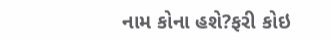નામ કોના હશે?ફરી કોઇ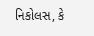નિકોલસ, કે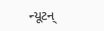ન્યૂટન્